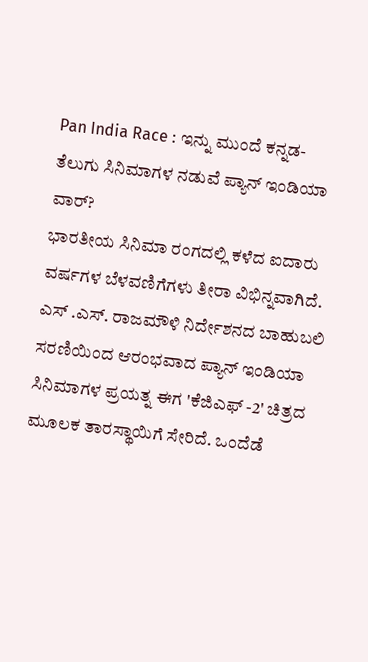Pan India Race : ಇನ್ನು ಮುಂದೆ ಕನ್ನಡ- ತೆಲುಗು ಸಿನಿಮಾಗಳ ನಡುವೆ ಪ್ಯಾನ್ ಇಂಡಿಯಾ ವಾರ್?
ಭಾರತೀಯ ಸಿನಿಮಾ ರಂಗದಲ್ಲಿ ಕಳೆದ ಐದಾರು ವರ್ಷಗಳ ಬೆಳವಣಿಗೆಗಳು ತೀರಾ ವಿಭಿನ್ನವಾಗಿದೆ. ಎಸ್ .ಎಸ್. ರಾಜಮೌಳಿ ನಿರ್ದೇಶನದ ಬಾಹುಬಲಿ ಸರಣಿಯಿಂದ ಆರಂಭವಾದ ಪ್ಯಾನ್ ಇಂಡಿಯಾ ಸಿನಿಮಾಗಳ ಪ್ರಯತ್ನ ಈಗ 'ಕೆಜಿಎಫ್ -2' ಚಿತ್ರದ ಮೂಲಕ ತಾರಸ್ಥಾಯಿಗೆ ಸೇರಿದೆ. ಒಂದೆಡೆ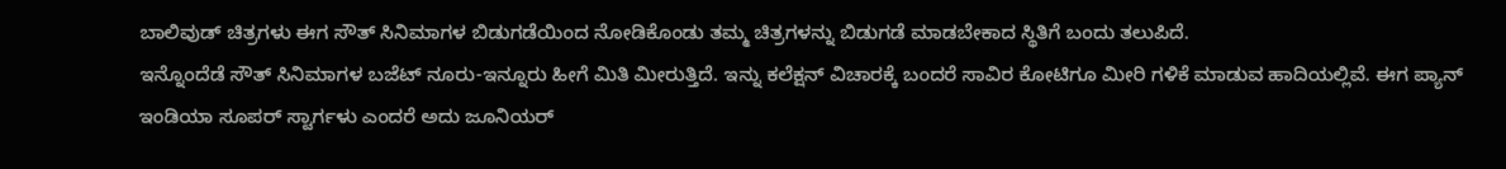ಬಾಲಿವುಡ್ ಚಿತ್ರಗಳು ಈಗ ಸೌತ್ ಸಿನಿಮಾಗಳ ಬಿಡುಗಡೆಯಿಂದ ನೋಡಿಕೊಂಡು ತಮ್ಮ ಚಿತ್ರಗಳನ್ನು ಬಿಡುಗಡೆ ಮಾಡಬೇಕಾದ ಸ್ಥಿತಿಗೆ ಬಂದು ತಲುಪಿದೆ.
ಇನ್ನೊಂದೆಡೆ ಸೌತ್ ಸಿನಿಮಾಗಳ ಬಜೆಟ್ ನೂರು-ಇನ್ನೂರು ಹೀಗೆ ಮಿತಿ ಮೀರುತ್ತಿದೆ. ಇನ್ನು ಕಲೆಕ್ಷನ್ ವಿಚಾರಕ್ಕೆ ಬಂದರೆ ಸಾವಿರ ಕೋಟಿಗೂ ಮೀರಿ ಗಳಿಕೆ ಮಾಡುವ ಹಾದಿಯಲ್ಲಿವೆ. ಈಗ ಪ್ಯಾನ್ ಇಂಡಿಯಾ ಸೂಪರ್ ಸ್ಟಾರ್ಗಳು ಎಂದರೆ ಅದು ಜೂನಿಯರ್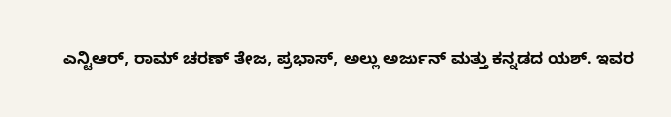ಎನ್ಟಿಆರ್, ರಾಮ್ ಚರಣ್ ತೇಜ, ಪ್ರಭಾಸ್, ಅಲ್ಲು ಅರ್ಜುನ್ ಮತ್ತು ಕನ್ನಡದ ಯಶ್. ಇವರ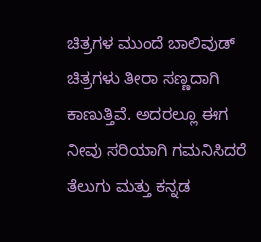ಚಿತ್ರಗಳ ಮುಂದೆ ಬಾಲಿವುಡ್ ಚಿತ್ರಗಳು ತೀರಾ ಸಣ್ಣದಾಗಿ ಕಾಣುತ್ತಿವೆ. ಅದರಲ್ಲೂ ಈಗ ನೀವು ಸರಿಯಾಗಿ ಗಮನಿಸಿದರೆ ತೆಲುಗು ಮತ್ತು ಕನ್ನಡ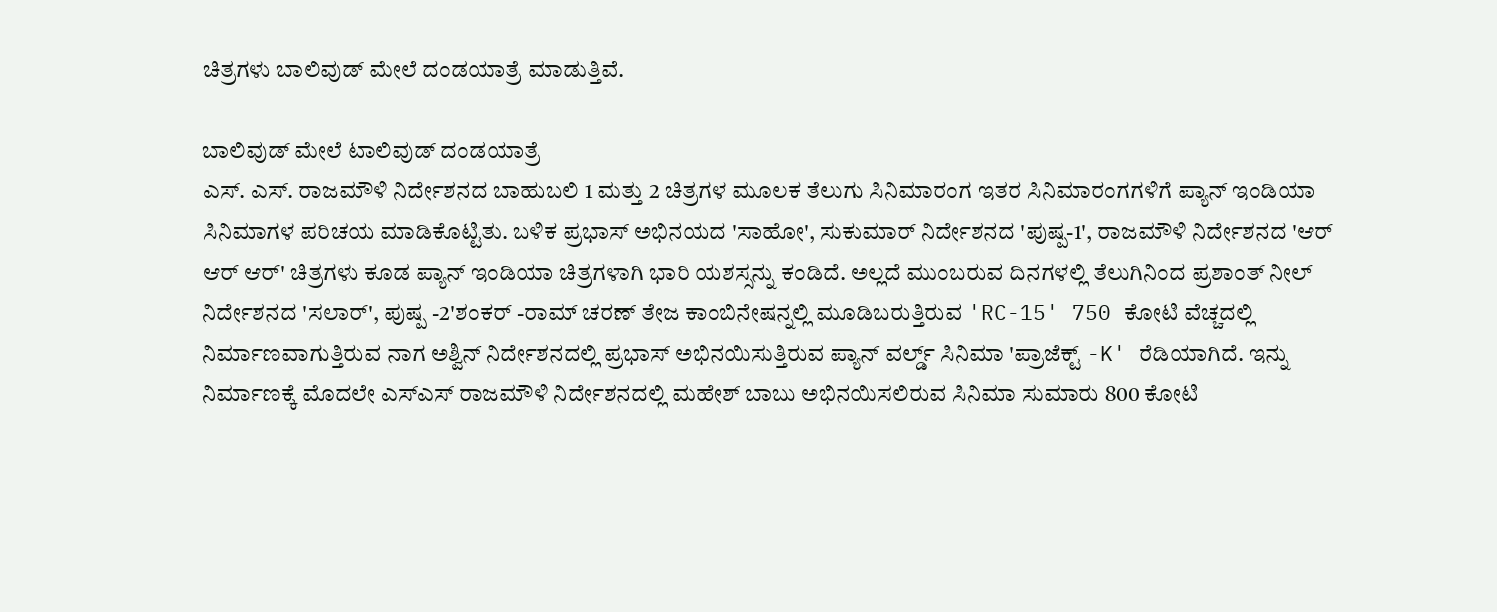ಚಿತ್ರಗಳು ಬಾಲಿವುಡ್ ಮೇಲೆ ದಂಡಯಾತ್ರೆ ಮಾಡುತ್ತಿವೆ.

ಬಾಲಿವುಡ್ ಮೇಲೆ ಟಾಲಿವುಡ್ ದಂಡಯಾತ್ರೆ
ಎಸ್. ಎಸ್. ರಾಜಮೌಳಿ ನಿರ್ದೇಶನದ ಬಾಹುಬಲಿ 1 ಮತ್ತು 2 ಚಿತ್ರಗಳ ಮೂಲಕ ತೆಲುಗು ಸಿನಿಮಾರಂಗ ಇತರ ಸಿನಿಮಾರಂಗಗಳಿಗೆ ಪ್ಯಾನ್ ಇಂಡಿಯಾ ಸಿನಿಮಾಗಳ ಪರಿಚಯ ಮಾಡಿಕೊಟ್ಟಿತು. ಬಳಿಕ ಪ್ರಭಾಸ್ ಅಭಿನಯದ 'ಸಾಹೋ', ಸುಕುಮಾರ್ ನಿರ್ದೇಶನದ 'ಪುಷ್ಪ-1', ರಾಜಮೌಳಿ ನಿರ್ದೇಶನದ 'ಆರ್ ಆರ್ ಆರ್' ಚಿತ್ರಗಳು ಕೂಡ ಪ್ಯಾನ್ ಇಂಡಿಯಾ ಚಿತ್ರಗಳಾಗಿ ಭಾರಿ ಯಶಸ್ಸನ್ನು ಕಂಡಿದೆ. ಅಲ್ಲದೆ ಮುಂಬರುವ ದಿನಗಳಲ್ಲಿ ತೆಲುಗಿನಿಂದ ಪ್ರಶಾಂತ್ ನೀಲ್ ನಿರ್ದೇಶನದ 'ಸಲಾರ್', ಪುಷ್ಪ -2'ಶಂಕರ್ -ರಾಮ್ ಚರಣ್ ತೇಜ ಕಾಂಬಿನೇಷನ್ನಲ್ಲಿ ಮೂಡಿಬರುತ್ತಿರುವ 'RC-15' 750 ಕೋಟಿ ವೆಚ್ಚದಲ್ಲಿ ನಿರ್ಮಾಣವಾಗುತ್ತಿರುವ ನಾಗ ಅಶ್ವಿನ್ ನಿರ್ದೇಶನದಲ್ಲಿ ಪ್ರಭಾಸ್ ಅಭಿನಯಿಸುತ್ತಿರುವ ಪ್ಯಾನ್ ವರ್ಲ್ಡ್ ಸಿನಿಮಾ 'ಪ್ರಾಜೆಕ್ಟ್ -K' ರೆಡಿಯಾಗಿದೆ. ಇನ್ನು ನಿರ್ಮಾಣಕ್ಕೆ ಮೊದಲೇ ಎಸ್ಎಸ್ ರಾಜಮೌಳಿ ನಿರ್ದೇಶನದಲ್ಲಿ ಮಹೇಶ್ ಬಾಬು ಅಭಿನಯಿಸಲಿರುವ ಸಿನಿಮಾ ಸುಮಾರು 800 ಕೋಟಿ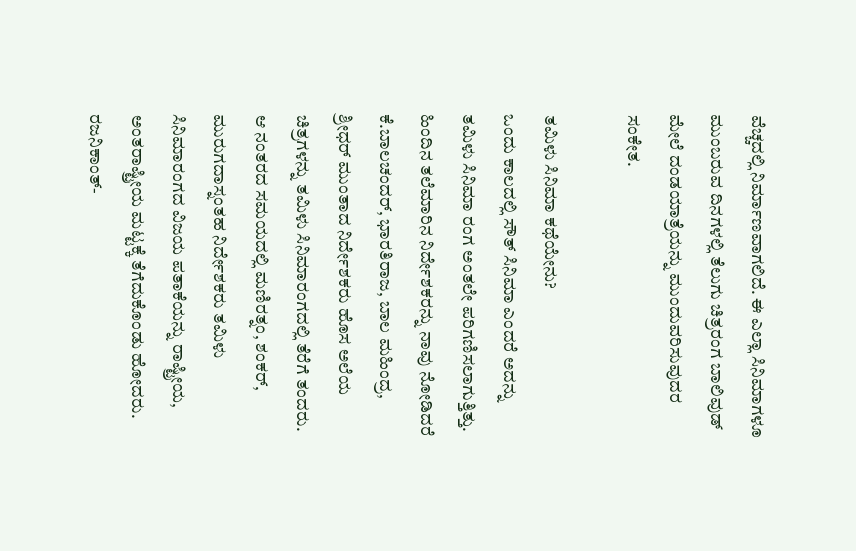ವೆಚ್ಚದಲ್ಲಿ ನಿರ್ಮಾಣವಾಗಲಿದೆ. ಈ ಎಲ್ಲಾ ಸಿನಿಮಾಗಳೂ ಮುಂಬರುವ ದಿನಗಳಲ್ಲಿ ತೆಲುಗು ಚಿತ್ರರಂಗ ಬಾಲಿವುಡ್ ಮೇಲೆ ದಂಡಯಾತ್ರೆಯನ್ನು ಮುಂದುವರಿಸುವುದರ ಸಂಕೇತ.

ತಮಿಳು ಸಿನಿಮಾ ಕಥೆಯೇನು?
ಒಂದು ಕಾಲದಲ್ಲಿ ಸೌತ್ ಸಿನಿಮಾ ಎಂದರೆ ಅದನ್ನು ತಮಿಳು ಸಿನಿಮಾ ರಂಗ ಅಂತಲೇ ಪರಿಗಣಿಸಲಾಗುತ್ತಿತ್ತು. ಹಿಂದಿನ ತಲೆಮಾರಿನ ನಿರ್ದೇಶಕರನ್ನು ನಾವು ನೋಡಿದರೆ ಕೆ.ಬಾಲಚಂದರ್, ಭಾರತಿರಾಜ, ಬಾಲ ಮಹಿಂದ್ರ, ಶ್ರೀಧರ್ ಮುಂತಾದ ನಿರ್ದೇಶಕರು ಹೊಸ ಅಲೆಯ ಚಿತ್ರಗಳನ್ನು ತಮಿಳು ಸಿನಿಮಾರಂಗದಲ್ಲಿ ತೆರೆಗೆ ತಂದರು. ಆ ನಂತರದ ಸಮಯದಲ್ಲಿ ಮಣಿರತ್ನಂ, ಶಂಕರ್, ಮುರುಗದಾಸ್ನಂತಹ ನಿರ್ದೇಶಕರು ತಮಿಳು ಸಿನಿಮಾರಂಗದ ವಿಜಯ ಪತಾಕೆಯನ್ನು ರಾಷ್ಟ್ರೀಯ, ಅಂತರಾಷ್ಟ್ರೀಯ ಮಟ್ಟಕ್ಕೆ ತೆಗೆದುಕೊಂಡು ಹೋದರು. ರಜನಿಕಾಂತ್-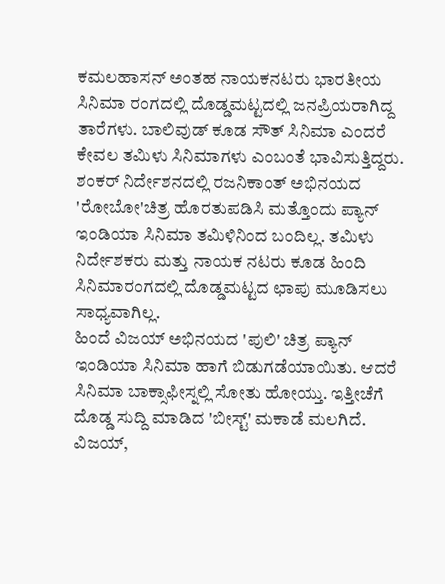ಕಮಲಹಾಸನ್ ಅಂತಹ ನಾಯಕನಟರು ಭಾರತೀಯ ಸಿನಿಮಾ ರಂಗದಲ್ಲಿ ದೊಡ್ಡಮಟ್ಟದಲ್ಲಿ ಜನಪ್ರಿಯರಾಗಿದ್ದ ತಾರೆಗಳು. ಬಾಲಿವುಡ್ ಕೂಡ ಸೌತ್ ಸಿನಿಮಾ ಎಂದರೆ ಕೇವಲ ತಮಿಳು ಸಿನಿಮಾಗಳು ಎಂಬಂತೆ ಭಾವಿಸುತ್ತಿದ್ದರು. ಶಂಕರ್ ನಿರ್ದೇಶನದಲ್ಲಿ ರಜನಿಕಾಂತ್ ಅಭಿನಯದ 'ರೋಬೋ'ಚಿತ್ರ ಹೊರತುಪಡಿಸಿ ಮತ್ತೊಂದು ಪ್ಯಾನ್ ಇಂಡಿಯಾ ಸಿನಿಮಾ ತಮಿಳಿನಿಂದ ಬಂದಿಲ್ಲ. ತಮಿಳು ನಿರ್ದೇಶಕರು ಮತ್ತು ನಾಯಕ ನಟರು ಕೂಡ ಹಿಂದಿ ಸಿನಿಮಾರಂಗದಲ್ಲಿ ದೊಡ್ಡಮಟ್ಟದ ಛಾಪು ಮೂಡಿಸಲು ಸಾಧ್ಯವಾಗಿಲ್ಲ.
ಹಿಂದೆ ವಿಜಯ್ ಅಭಿನಯದ 'ಪುಲಿ' ಚಿತ್ರ ಪ್ಯಾನ್ ಇಂಡಿಯಾ ಸಿನಿಮಾ ಹಾಗೆ ಬಿಡುಗಡೆಯಾಯಿತು. ಆದರೆ ಸಿನಿಮಾ ಬಾಕ್ಸಾಫೀಸ್ನಲ್ಲಿ ಸೋತು ಹೋಯ್ತು. ಇತ್ತೀಚೆಗೆ ದೊಡ್ಡ ಸುದ್ದಿ ಮಾಡಿದ 'ಬೀಸ್ಟ್' ಮಕಾಡೆ ಮಲಗಿದೆ. ವಿಜಯ್,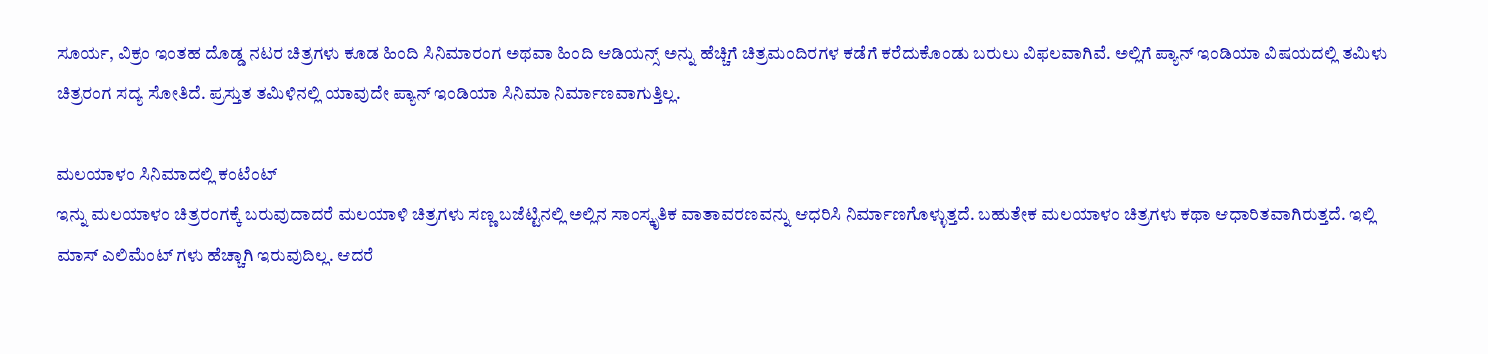ಸೂರ್ಯ, ವಿಕ್ರಂ ಇಂತಹ ದೊಡ್ಡ ನಟರ ಚಿತ್ರಗಳು ಕೂಡ ಹಿಂದಿ ಸಿನಿಮಾರಂಗ ಅಥವಾ ಹಿಂದಿ ಆಡಿಯನ್ಸ್ ಅನ್ನು ಹೆಚ್ಚಿಗೆ ಚಿತ್ರಮಂದಿರಗಳ ಕಡೆಗೆ ಕರೆದುಕೊಂಡು ಬರುಲು ವಿಫಲವಾಗಿವೆ. ಅಲ್ಲಿಗೆ ಪ್ಯಾನ್ ಇಂಡಿಯಾ ವಿಷಯದಲ್ಲಿ ತಮಿಳು ಚಿತ್ರರಂಗ ಸದ್ಯ ಸೋತಿದೆ. ಪ್ರಸ್ತುತ ತಮಿಳಿನಲ್ಲಿ ಯಾವುದೇ ಪ್ಯಾನ್ ಇಂಡಿಯಾ ಸಿನಿಮಾ ನಿರ್ಮಾಣವಾಗುತ್ತಿಲ್ಲ.

ಮಲಯಾಳಂ ಸಿನಿಮಾದಲ್ಲಿ ಕಂಟೆಂಟ್
ಇನ್ನು ಮಲಯಾಳಂ ಚಿತ್ರರಂಗಕ್ಕೆ ಬರುವುದಾದರೆ ಮಲಯಾಳಿ ಚಿತ್ರಗಳು ಸಣ್ಣ ಬಜೆಟ್ಟಿನಲ್ಲಿ ಅಲ್ಲಿನ ಸಾಂಸ್ಕೃತಿಕ ವಾತಾವರಣವನ್ನು ಆಧರಿಸಿ ನಿರ್ಮಾಣಗೊಳ್ಳುತ್ತದೆ. ಬಹುತೇಕ ಮಲಯಾಳಂ ಚಿತ್ರಗಳು ಕಥಾ ಆಧಾರಿತವಾಗಿರುತ್ತದೆ. ಇಲ್ಲಿ ಮಾಸ್ ಎಲಿಮೆಂಟ್ ಗಳು ಹೆಚ್ಚಾಗಿ ಇರುವುದಿಲ್ಲ. ಆದರೆ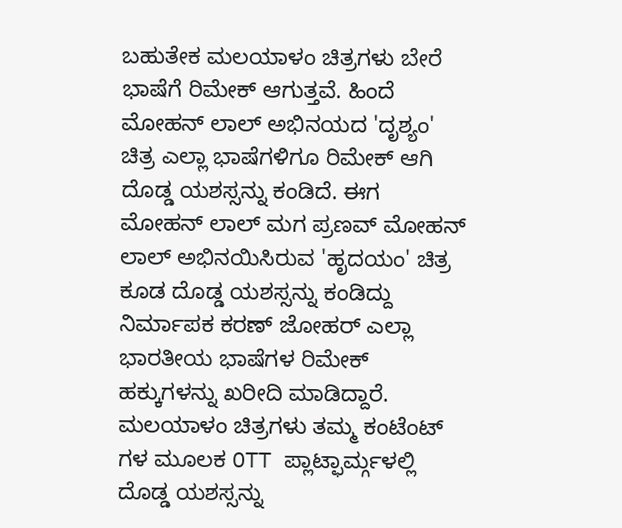ಬಹುತೇಕ ಮಲಯಾಳಂ ಚಿತ್ರಗಳು ಬೇರೆ ಭಾಷೆಗೆ ರಿಮೇಕ್ ಆಗುತ್ತವೆ. ಹಿಂದೆ ಮೋಹನ್ ಲಾಲ್ ಅಭಿನಯದ 'ದೃಶ್ಯಂ' ಚಿತ್ರ ಎಲ್ಲಾ ಭಾಷೆಗಳಿಗೂ ರಿಮೇಕ್ ಆಗಿ ದೊಡ್ಡ ಯಶಸ್ಸನ್ನು ಕಂಡಿದೆ. ಈಗ ಮೋಹನ್ ಲಾಲ್ ಮಗ ಪ್ರಣವ್ ಮೋಹನ್ ಲಾಲ್ ಅಭಿನಯಿಸಿರುವ 'ಹೃದಯಂ' ಚಿತ್ರ ಕೂಡ ದೊಡ್ಡ ಯಶಸ್ಸನ್ನು ಕಂಡಿದ್ದು ನಿರ್ಮಾಪಕ ಕರಣ್ ಜೋಹರ್ ಎಲ್ಲಾ ಭಾರತೀಯ ಭಾಷೆಗಳ ರಿಮೇಕ್ ಹಕ್ಕುಗಳನ್ನು ಖರೀದಿ ಮಾಡಿದ್ದಾರೆ.
ಮಲಯಾಳಂ ಚಿತ್ರಗಳು ತಮ್ಮ ಕಂಟೆಂಟ್ ಗಳ ಮೂಲಕ OTT ಪ್ಲಾಟ್ಫಾರ್ಮ್ಗಳಲ್ಲಿ ದೊಡ್ಡ ಯಶಸ್ಸನ್ನು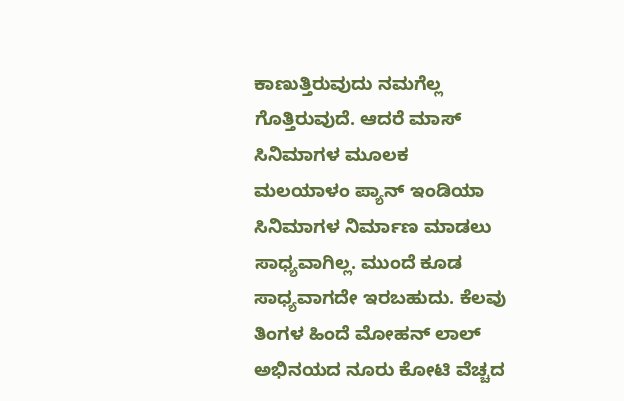ಕಾಣುತ್ತಿರುವುದು ನಮಗೆಲ್ಲ ಗೊತ್ತಿರುವುದೆ. ಆದರೆ ಮಾಸ್ ಸಿನಿಮಾಗಳ ಮೂಲಕ ಮಲಯಾಳಂ ಪ್ಯಾನ್ ಇಂಡಿಯಾ ಸಿನಿಮಾಗಳ ನಿರ್ಮಾಣ ಮಾಡಲು ಸಾಧ್ಯವಾಗಿಲ್ಲ. ಮುಂದೆ ಕೂಡ ಸಾಧ್ಯವಾಗದೇ ಇರಬಹುದು. ಕೆಲವು ತಿಂಗಳ ಹಿಂದೆ ಮೋಹನ್ ಲಾಲ್ ಅಭಿನಯದ ನೂರು ಕೋಟಿ ವೆಚ್ಚದ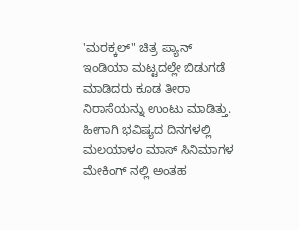'ಮರಕ್ಕಲ್" ಚಿತ್ರ ಪ್ಯಾನ್ ಇಂಡಿಯಾ ಮಟ್ಟದಲ್ಲೇ ಬಿಡುಗಡೆ ಮಾಡಿದರು ಕೂಡ ತೀರಾ ನಿರಾಸೆಯನ್ನು ಉಂಟು ಮಾಡಿತ್ತು. ಹೀಗಾಗಿ ಭವಿಷ್ಯದ ದಿನಗಳಲ್ಲಿ ಮಲಯಾಳಂ ಮಾಸ್ ಸಿನಿಮಾಗಳ ಮೇಕಿಂಗ್ ನಲ್ಲಿ ಅಂತಹ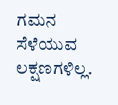ಗಮನ ಸೆಳೆಯುವ ಲಕ್ಷಣಗಳಿಲ್ಲ.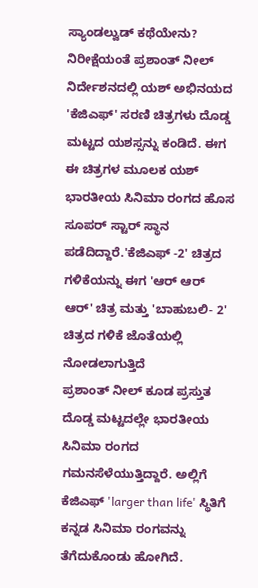ಸ್ಯಾಂಡಲ್ವುಡ್ ಕಥೆಯೇನು?
ನಿರೀಕ್ಷೆಯಂತೆ ಪ್ರಶಾಂತ್ ನೀಲ್ ನಿರ್ದೇಶನದಲ್ಲಿ ಯಶ್ ಅಭಿನಯದ 'ಕೆಜಿಎಫ್' ಸರಣಿ ಚಿತ್ರಗಳು ದೊಡ್ಡ ಮಟ್ಟದ ಯಶಸ್ಸನ್ನು ಕಂಡಿದೆ. ಈಗ ಈ ಚಿತ್ರಗಳ ಮೂಲಕ ಯಶ್ ಭಾರತೀಯ ಸಿನಿಮಾ ರಂಗದ ಹೊಸ ಸೂಪರ್ ಸ್ಟಾರ್ ಸ್ಥಾನ ಪಡೆದಿದ್ದಾರೆ.'ಕೆಜಿಎಫ್ -2' ಚಿತ್ರದ ಗಳಿಕೆಯನ್ನು ಈಗ 'ಆರ್ ಆರ್ ಆರ್' ಚಿತ್ರ ಮತ್ತು 'ಬಾಹುಬಲಿ- 2' ಚಿತ್ರದ ಗಳಿಕೆ ಜೊತೆಯಲ್ಲಿ ನೋಡಲಾಗುತ್ತಿದೆ
ಪ್ರಶಾಂತ್ ನೀಲ್ ಕೂಡ ಪ್ರಸ್ತುತ ದೊಡ್ಡ ಮಟ್ಟದಲ್ಲೇ ಭಾರತೀಯ ಸಿನಿಮಾ ರಂಗದ ಗಮನಸೆಳೆಯುತ್ತಿದ್ದಾರೆ. ಅಲ್ಲಿಗೆ ಕೆಜಿಎಫ್ 'larger than life' ಸ್ಥಿತಿಗೆ ಕನ್ನಡ ಸಿನಿಮಾ ರಂಗವನ್ನು ತೆಗೆದುಕೊಂಡು ಹೋಗಿದೆ.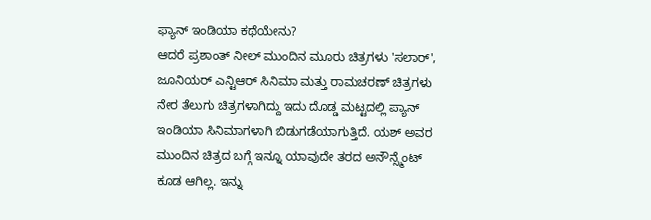ಫ್ಯಾನ್ ಇಂಡಿಯಾ ಕಥೆಯೇನು?
ಆದರೆ ಪ್ರಶಾಂತ್ ನೀಲ್ ಮುಂದಿನ ಮೂರು ಚಿತ್ರಗಳು 'ಸಲಾರ್', ಜೂನಿಯರ್ ಎನ್ಟಿಆರ್ ಸಿನಿಮಾ ಮತ್ತು ರಾಮಚರಣ್ ಚಿತ್ರಗಳು ನೇರ ತೆಲುಗು ಚಿತ್ರಗಳಾಗಿದ್ದು ಇದು ದೊಡ್ಡ ಮಟ್ಟದಲ್ಲಿ ಪ್ಯಾನ್ ಇಂಡಿಯಾ ಸಿನಿಮಾಗಳಾಗಿ ಬಿಡುಗಡೆಯಾಗುತ್ತಿದೆ. ಯಶ್ ಅವರ ಮುಂದಿನ ಚಿತ್ರದ ಬಗ್ಗೆ ಇನ್ನೂ ಯಾವುದೇ ತರದ ಅನೌನ್ಸ್ಮೆಂಟ್ ಕೂಡ ಆಗಿಲ್ಲ. ಇನ್ನು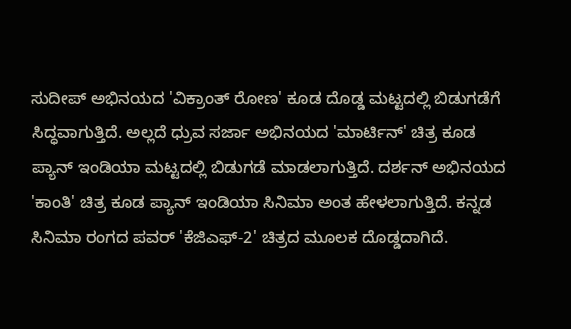ಸುದೀಪ್ ಅಭಿನಯದ 'ವಿಕ್ರಾಂತ್ ರೋಣ' ಕೂಡ ದೊಡ್ಡ ಮಟ್ಟದಲ್ಲಿ ಬಿಡುಗಡೆಗೆ ಸಿದ್ಧವಾಗುತ್ತಿದೆ. ಅಲ್ಲದೆ ಧ್ರುವ ಸರ್ಜಾ ಅಭಿನಯದ 'ಮಾರ್ಟಿನ್' ಚಿತ್ರ ಕೂಡ ಪ್ಯಾನ್ ಇಂಡಿಯಾ ಮಟ್ಟದಲ್ಲಿ ಬಿಡುಗಡೆ ಮಾಡಲಾಗುತ್ತಿದೆ. ದರ್ಶನ್ ಅಭಿನಯದ 'ಕಾಂತಿ' ಚಿತ್ರ ಕೂಡ ಪ್ಯಾನ್ ಇಂಡಿಯಾ ಸಿನಿಮಾ ಅಂತ ಹೇಳಲಾಗುತ್ತಿದೆ. ಕನ್ನಡ ಸಿನಿಮಾ ರಂಗದ ಪವರ್ 'ಕೆಜಿಎಫ್-2' ಚಿತ್ರದ ಮೂಲಕ ದೊಡ್ಡದಾಗಿದೆ.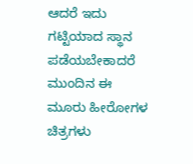ಆದರೆ ಇದು ಗಟ್ಟಿಯಾದ ಸ್ಥಾನ ಪಡೆಯಬೇಕಾದರೆ ಮುಂದಿನ ಈ ಮೂರು ಹೀರೋಗಳ ಚಿತ್ರಗಳು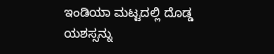ಇಂಡಿಯಾ ಮಟ್ಟದಲ್ಲಿ ದೊಡ್ಡ ಯಶಸ್ಸನ್ನು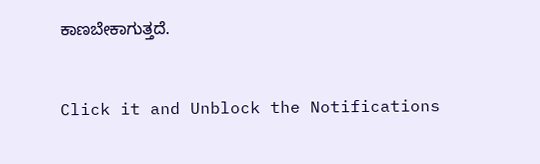ಕಾಣಬೇಕಾಗುತ್ತದೆ.


Click it and Unblock the Notifications